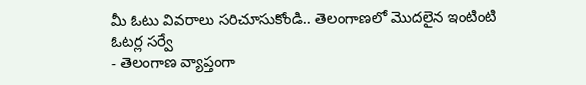మీ ఓటు వివరాలు సరిచూసుకోండి.. తెలంగాణలో మొదలైన ఇంటింటి ఓటర్ల సర్వే
- తెలంగాణ వ్యాప్తంగా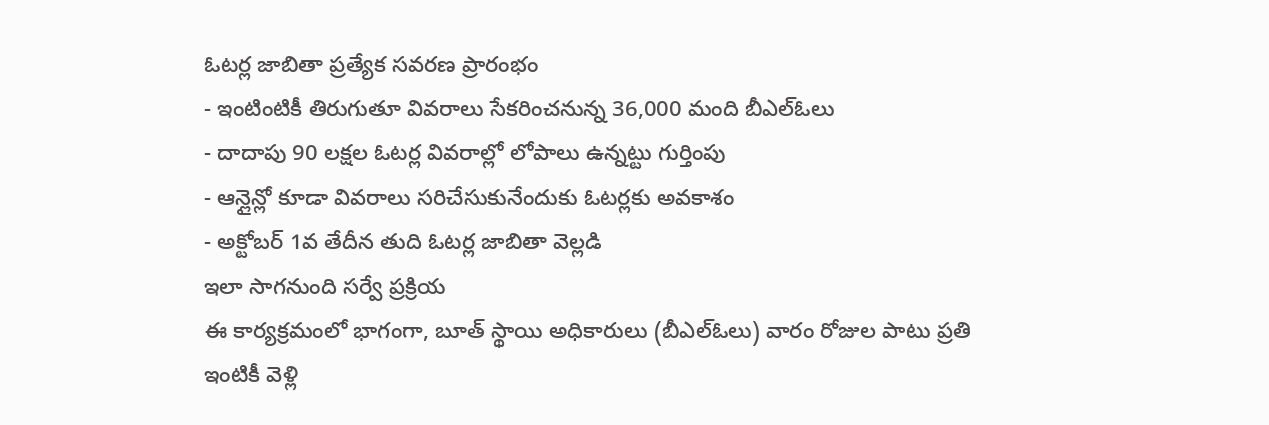ఓటర్ల జాబితా ప్రత్యేక సవరణ ప్రారంభం
- ఇంటింటికీ తిరుగుతూ వివరాలు సేకరించనున్న 36,000 మంది బీఎల్ఓలు
- దాదాపు 90 లక్షల ఓటర్ల వివరాల్లో లోపాలు ఉన్నట్టు గుర్తింపు
- ఆన్లైన్లో కూడా వివరాలు సరిచేసుకునేందుకు ఓటర్లకు అవకాశం
- అక్టోబర్ 1వ తేదీన తుది ఓటర్ల జాబితా వెల్లడి
ఇలా సాగనుంది సర్వే ప్రక్రియ
ఈ కార్యక్రమంలో భాగంగా, బూత్ స్థాయి అధికారులు (బీఎల్ఓలు) వారం రోజుల పాటు ప్రతి ఇంటికీ వెళ్లి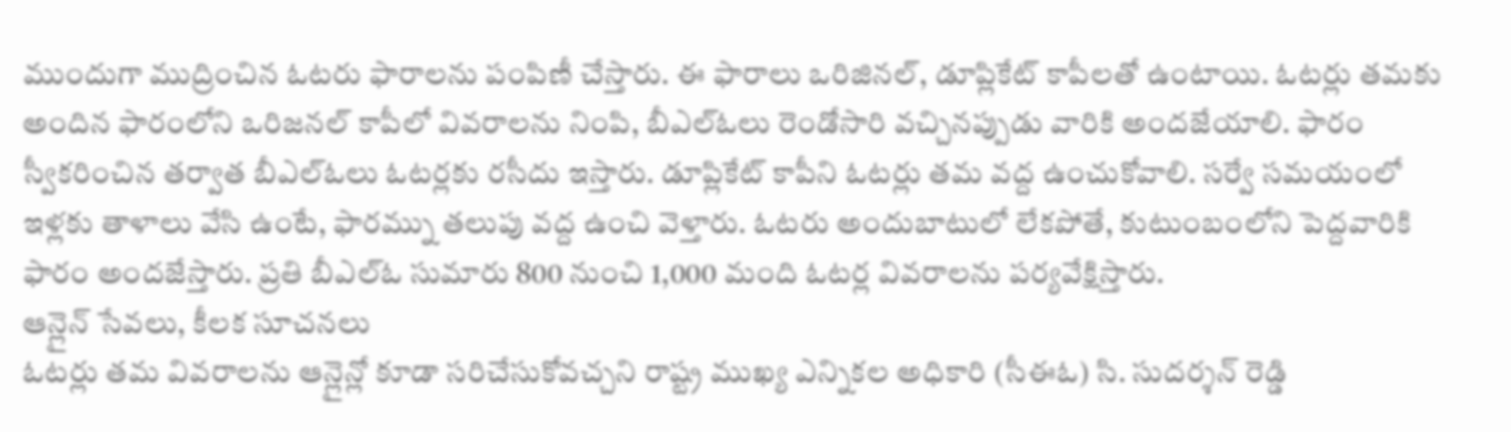ముందుగా ముద్రించిన ఓటరు ఫారాలను పంపిణీ చేస్తారు. ఈ ఫారాలు ఒరిజినల్, డూప్లికేట్ కాపీలతో ఉంటాయి. ఓటర్లు తమకు అందిన ఫారంలోని ఒరిజనల్ కాపీలో వివరాలను నింపి, బీఎల్ఓలు రెండోసారి వచ్చినప్పుడు వారికి అందజేయాలి. ఫారం స్వీకరించిన తర్వాత బీఎల్ఓలు ఓటర్లకు రసీదు ఇస్తారు. డూప్లికేట్ కాపీని ఓటర్లు తమ వద్ద ఉంచుకోవాలి. సర్వే సమయంలో ఇళ్లకు తాళాలు వేసి ఉంటే, ఫారమ్ను తలుపు వద్ద ఉంచి వెళ్తారు. ఓటరు అందుబాటులో లేకపోతే, కుటుంబంలోని పెద్దవారికి ఫారం అందజేస్తారు. ప్రతి బీఎల్ఓ సుమారు 800 నుంచి 1,000 మంది ఓటర్ల వివరాలను పర్యవేక్షిస్తారు.
ఆన్లైన్ సేవలు, కీలక సూచనలు
ఓటర్లు తమ వివరాలను ఆన్లైన్లో కూడా సరిచేసుకోవచ్చని రాష్ట్ర ముఖ్య ఎన్నికల అధికారి (సీఈఓ) సి. సుదర్శన్ రెడ్డి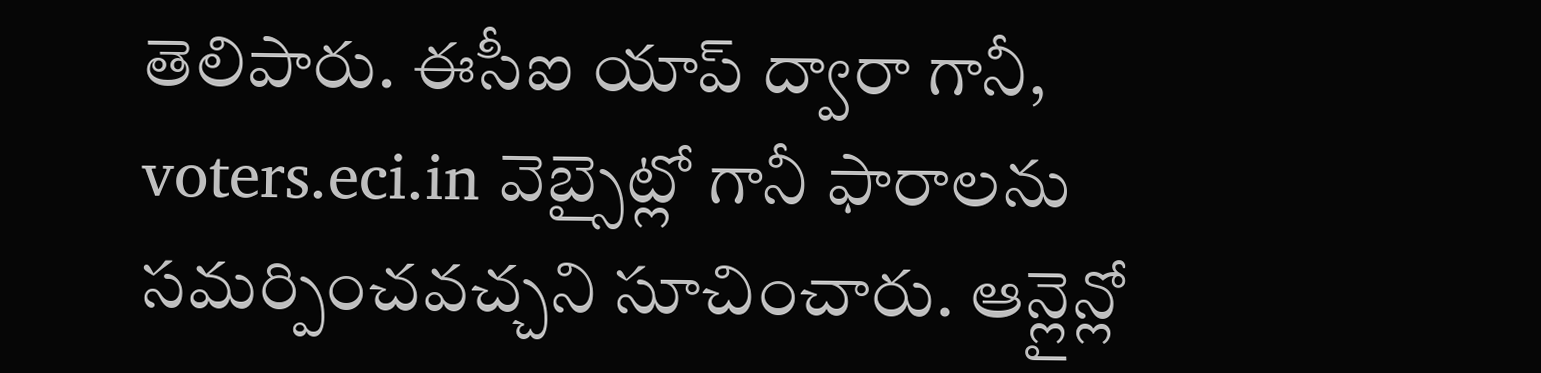తెలిపారు. ఈసీఐ యాప్ ద్వారా గానీ, voters.eci.in వెబ్సైట్లో గానీ ఫారాలను సమర్పించవచ్చని సూచించారు. ఆన్లైన్లో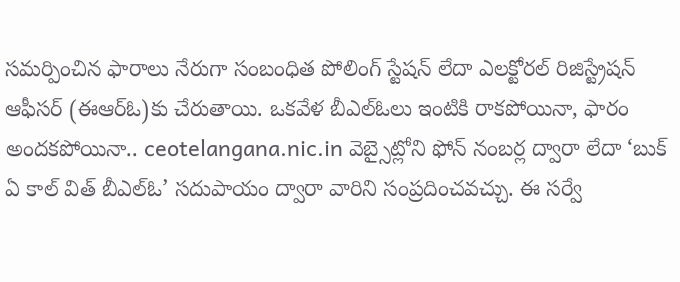సమర్పించిన ఫారాలు నేరుగా సంబంధిత పోలింగ్ స్టేషన్ లేదా ఎలక్టోరల్ రిజిస్ట్రేషన్ ఆఫీసర్ (ఈఆర్ఓ)కు చేరుతాయి. ఒకవేళ బీఎల్ఓలు ఇంటికి రాకపోయినా, ఫారం అందకపోయినా.. ceotelangana.nic.in వెబ్సైట్లోని ఫోన్ నంబర్ల ద్వారా లేదా ‘బుక్ ఏ కాల్ విత్ బీఎల్ఓ’ సదుపాయం ద్వారా వారిని సంప్రదించవచ్చు. ఈ సర్వే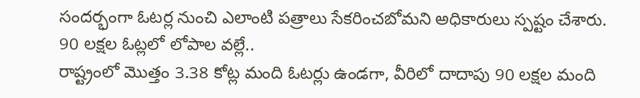సందర్భంగా ఓటర్ల నుంచి ఎలాంటి పత్రాలు సేకరించబోమని అధికారులు స్పష్టం చేశారు.
90 లక్షల ఓట్లలో లోపాల వల్లే..
రాష్ట్రంలో మొత్తం 3.38 కోట్ల మంది ఓటర్లు ఉండగా, వీరిలో దాదాపు 90 లక్షల మంది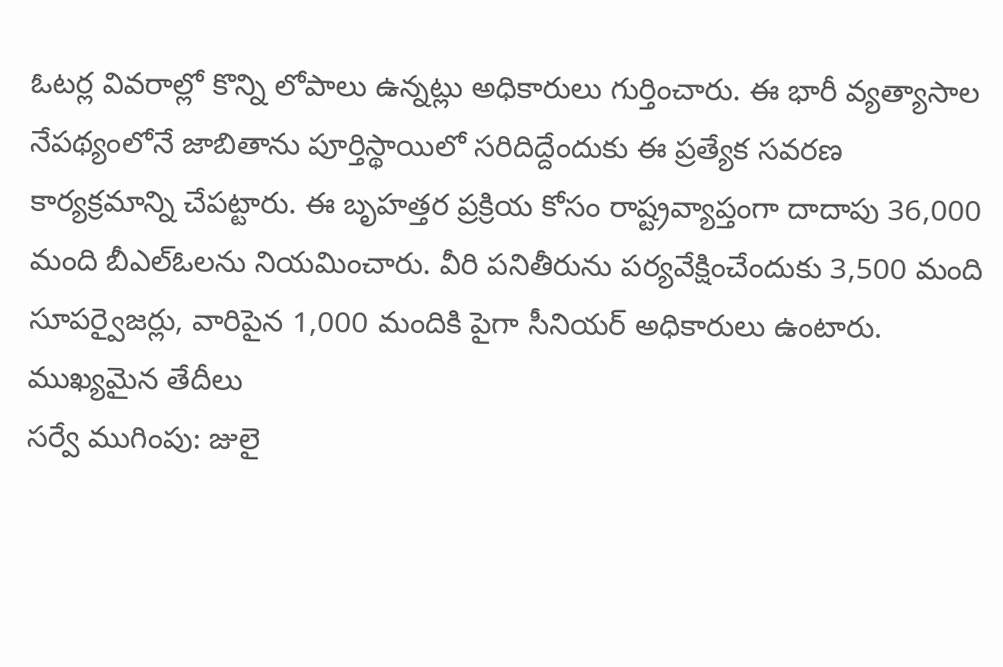ఓటర్ల వివరాల్లో కొన్ని లోపాలు ఉన్నట్లు అధికారులు గుర్తించారు. ఈ భారీ వ్యత్యాసాల నేపథ్యంలోనే జాబితాను పూర్తిస్థాయిలో సరిదిద్దేందుకు ఈ ప్రత్యేక సవరణ కార్యక్రమాన్ని చేపట్టారు. ఈ బృహత్తర ప్రక్రియ కోసం రాష్ట్రవ్యాప్తంగా దాదాపు 36,000 మంది బీఎల్ఓలను నియమించారు. వీరి పనితీరును పర్యవేక్షించేందుకు 3,500 మంది సూపర్వైజర్లు, వారిపైన 1,000 మందికి పైగా సీనియర్ అధికారులు ఉంటారు.
ముఖ్యమైన తేదీలు
సర్వే ముగింపు: జులై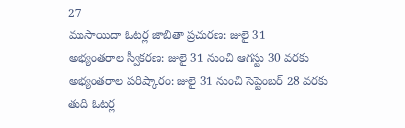27
ముసాయిదా ఓటర్ల జాబితా ప్రచురణ: జులై 31
అభ్యంతరాల స్వీకరణ: జులై 31 నుంచి ఆగస్టు 30 వరకు
అభ్యంతరాల పరిష్కారం: జులై 31 నుంచి సెప్టెంబర్ 28 వరకు
తుది ఓటర్ల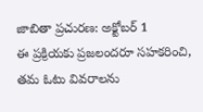జాబితా ప్రచురణ: అక్టోబర్ 1
ఈ ప్రక్రియకు ప్రజలందరూ సహకరించి, తమ ఓటు వివరాలను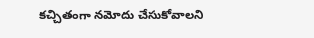కచ్చితంగా నమోదు చేసుకోవాలని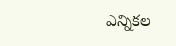ఎన్నికల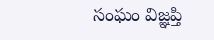సంఘం విజ్ఞప్తి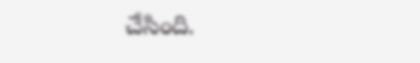చేసింది.